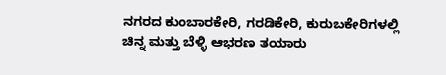ನಗರದ ಕುಂಬಾರಕೇರಿ, ಗರಡಿಕೇರಿ, ಕುರುಬಕೇರಿಗಳಲ್ಲಿ ಚಿನ್ನ ಮತ್ತು ಬೆಳ್ಳಿ ಆಭರಣ ತಯಾರು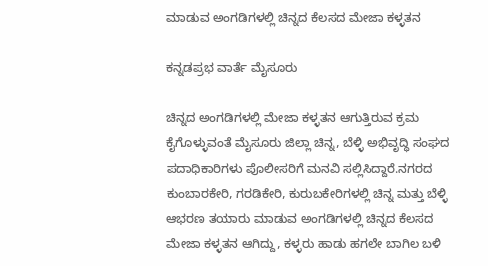ಮಾಡುವ ಅಂಗಡಿಗಳಲ್ಲಿ ಚಿನ್ನದ ಕೆಲಸದ ಮೇಜಾ ಕಳ್ಳತನ

ಕನ್ನಡಪ್ರಭ ವಾರ್ತೆ ಮೈಸೂರು

ಚಿನ್ನದ ಅಂಗಡಿಗಳಲ್ಲಿ ಮೇಜಾ ಕಳ್ಳತನ ಆಗುತ್ತಿರುವ ಕ್ರಮ ಕೈಗೊಳ್ಳುವಂತೆ ಮೈಸೂರು ಜಿಲ್ಲಾ ಚಿನ್ನ, ಬೆಳ್ಳಿ ಅಭಿವೃದ್ಧಿ ಸಂಘದ ಪದಾಧಿಕಾರಿಗಳು ಪೊಲೀಸರಿಗೆ ಮನವಿ ಸಲ್ಲಿಸಿದ್ದಾರೆ.ನಗರದ ಕುಂಬಾರಕೇರಿ, ಗರಡಿಕೇರಿ, ಕುರುಬಕೇರಿಗಳಲ್ಲಿ ಚಿನ್ನ ಮತ್ತು ಬೆಳ್ಳಿ ಆಭರಣ ತಯಾರು ಮಾಡುವ ಅಂಗಡಿಗಳಲ್ಲಿ ಚಿನ್ನದ ಕೆಲಸದ ಮೇಜಾ ಕಳ್ಳತನ ಆಗಿದ್ದು, ಕಳ್ಳರು ಹಾಡು ಹಗಲೇ ಬಾಗಿಲ ಬಳಿ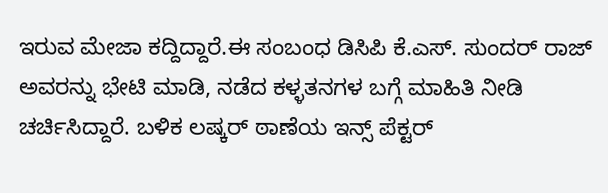ಇರುವ ಮೇಜಾ ಕದ್ದಿದ್ದಾರೆ.ಈ ಸಂಬಂಧ ಡಿಸಿಪಿ ಕೆ.ಎಸ್. ಸುಂದರ್ ರಾಜ್ ಅವರನ್ನು ಭೇಟಿ ಮಾಡಿ, ನಡೆದ ಕಳ್ಳತನಗಳ ಬಗ್ಗೆ ಮಾಹಿತಿ ನೀಡಿ ಚರ್ಚಿಸಿದ್ದಾರೆ. ಬಳಿಕ ಲಷ್ಕರ್ ಠಾಣೆಯ ಇನ್ಸ್‌ ಪೆಕ್ಟರ್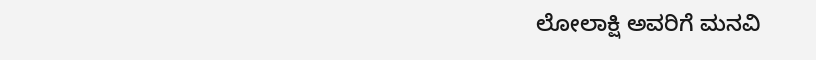ಲೋಲಾಕ್ಷಿ ಅವರಿಗೆ ಮನವಿ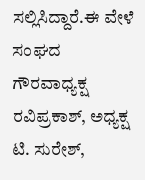ಸಲ್ಲಿಸಿದ್ದಾರೆ.ಈ ವೇಳೆ ಸಂಘದ ಗೌರವಾಧ್ಯಕ್ಷ ರವಿಪ್ರಕಾಶ್, ಅಧ್ಯಕ್ಷ ಟಿ. ಸುರೇಶ್,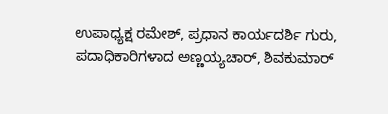ಉಪಾಧ್ಯಕ್ಷ ರಮೇಶ್, ಪ್ರಧಾನ ಕಾರ್ಯದರ್ಶಿ ಗುರು, ಪದಾಧಿಕಾರಿಗಳಾದ ಅಣ್ಣಯ್ಯಚಾರ್, ಶಿವಕುಮಾರ್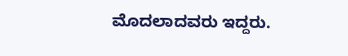ಮೊದಲಾದವರು ಇದ್ದರು.